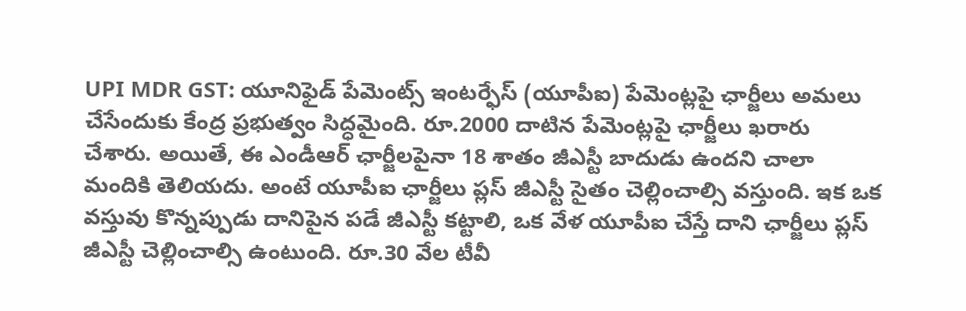UPI MDR GST: యూనిఫైడ్ పేమెంట్స్ ఇంటర్ఫేస్ (యూపీఐ) పేమెంట్లపై ఛార్జీలు అమలు చేసేందుకు కేంద్ర ప్రభుత్వం సిద్ధమైంది. రూ.2000 దాటిన పేమెంట్లపై ఛార్జీలు ఖరారు చేశారు. అయితే, ఈ ఎండీఆర్ ఛార్జీలపైనా 18 శాతం జీఎస్టీ బాదుడు ఉందని చాలా మందికి తెలియదు. అంటే యూపీఐ ఛార్జీలు ప్లస్ జీఎస్టీ సైతం చెల్లించాల్సి వస్తుంది. ఇక ఒక వస్తువు కొన్నప్పుడు దానిపైన పడే జీఎస్టీ కట్టాలి, ఒక వేళ యూపీఐ చేస్తే దాని ఛార్జీలు ప్లస్ జీఎస్టీ చెల్లించాల్సి ఉంటుంది. రూ.30 వేల టీవీ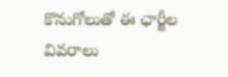కొనుగోలుతో ఈ ఛార్జీల వివరాలు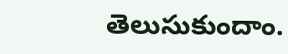తెలుసుకుందాం.